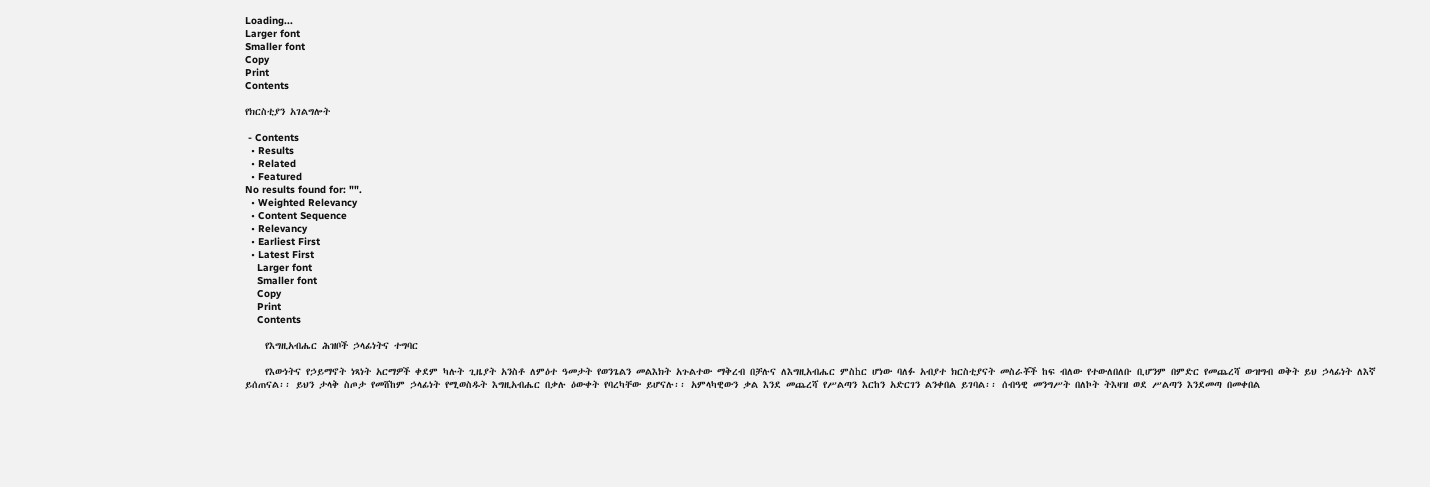Loading...
Larger font
Smaller font
Copy
Print
Contents

የክርስቲያን አገልግሎት

 - Contents
  • Results
  • Related
  • Featured
No results found for: "".
  • Weighted Relevancy
  • Content Sequence
  • Relevancy
  • Earliest First
  • Latest First
    Larger font
    Smaller font
    Copy
    Print
    Contents

    የእግዚአብሔር ሕዝቦች ኃላፊነትና ተግባር

    የእውነትና የኃይማኖት ነጻነት አርማዎች ቀደም ካሉት ጊዜያት አንስቶ ለምዕተ ዓመታት የወንጌልን መልእክት አጉልተው ማቅረብ በቻሉና ለእግዚአብሔር ምስhር ሆነው ባለፉ አብያተ ክርስቲያናት መስራቾች ከፍ ብለው የተውለበለቡ ቢሆንም በምድር የመጨረሻ ውዝግብ ወቅት ይህ ኃላፊነት ለእኛ ይሰጠናል፡፡ ይህን ታላቅ ስጦታ የመሸከም ኃላፊነት የሚወስዱት እግዚአብሔር በቃሉ ዕውቀት የባረካቸው ይሆናሉ፡፡ አምላካዊውን ቃል እንደ መጨረሻ የሥልጣን እርከን አድርገን ልንቀበል ይገባል፡፡ ሰብዓዊ መንግሥት በለኮት ትእዛዝ ወደ ሥልጣን እንደመጣ በመቀበል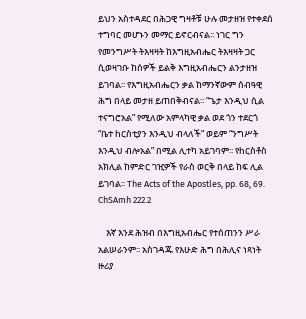ይህን አስተዳደር በሕጋዊ ግዛቶቹ ሁሉ መታዘዝ የተቀደሰ ተግባር መሆኑን መማር ይኖርብናል፡፡ ነገር ግን የመንግሥት ትእዛዛት ከእግዚአብሔር ትእዛዛት ጋር ሲወዛገቡ ከሰዎች ይልቅ እግዚአብሔርን ልንታዘዝ ይገባል፡፡ የእግዚአብሔርን ቃል ከማንኛውም ሰብዓዊ ሕግ በላይ መታዘ ይጠበቅብናል፡፡ “ጌታ እንዲህ ሲል ተናግሮአል” የሚለው አምላካዊ ቃል ወደ ጎን ተደርጎ “ቤተ hርስቲያን እንዲህ ብላለች” ወይም “ንግሥት እንዲህ ብሎአል” በሚል ሊተካ አይገባም፡፡ የhርስቶስ አክሊል ከምድር ገዢዎች የራስ ወርቅ በላይ ከፍ ሊል ይገባል፡፡ The Acts of the Apostles, pp. 68, 69. ChSAmh 222.2

    እኛ እንደ ሕዝብ በእግዚአብሔር የተሰጠንን ሥራ አልሠራንም፡፡ አስገዳጁ የእሁድ ሕግ በሕሊና ነጻነት ዙሪያ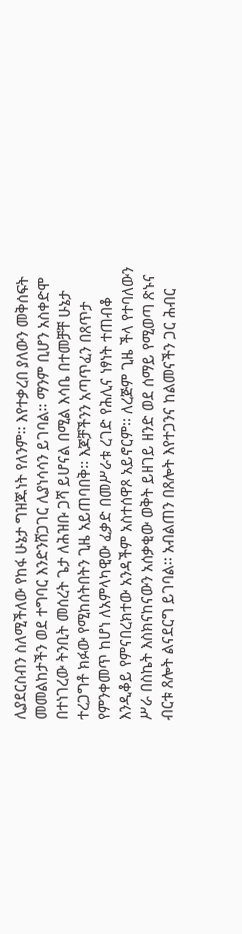ሊያደርስብን ስለሚችለው የከፋ ሁኔታ ግዝጁነት የለንም፡፡ እየተቃረበ ያለውን መቅሰፍት መመልከታችን ወደ ተግባር እንድንሸጋገር ሊያነሳሳን ይገባል፡፡ ማንም ቢሆን አስቀድሞ በተነገረው ትንቢት መሰረት ጌታ ለሕዝቡ ጋሻ ይሆናል በሚል እሳቤ በተመቻቸ ሁኔታ ተረጋግቶ ክፉው የሚከሰትበትን ጊዜ አይጠባበቅ፡፡ እጆቻችንን አጣጥፈን በጸጥታ የምንቀመጥ ከሆነ ለአምላካዊው ፈቃድ በመሥራቱ ረገድ የሕሊና ነፃነት ተጠብቆ እንዲቆይ የምናበረክተው አንዳችም አስተሰዋጾ አይኖርም፡፡ ለረጅም ጊዜ ችላ የተባለውን ሥራ በስኬት እስክናከናውን አሰቃቂው ወቅት ይዘገይ ዘንድ ወደ ሰማይ የሚወጣ ጽኑና ብርቱ ጸሎት ልናደርግ ይገባል፡፡ አብልጠን በጸሎት እየተጋንና ከልመናችን ጋር ሕብር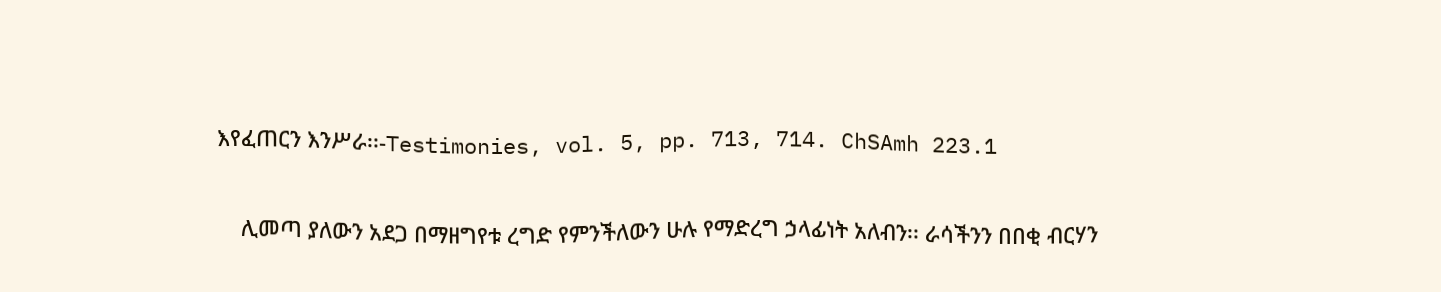እየፈጠርን እንሥራ፡፡-Testimonies, vol. 5, pp. 713, 714. ChSAmh 223.1

    ሊመጣ ያለውን አደጋ በማዘግየቱ ረግድ የምንችለውን ሁሉ የማድረግ ኃላፊነት አለብን፡፡ ራሳችንን በበቂ ብርሃን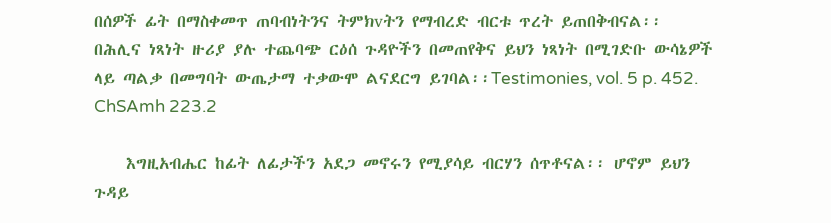በሰዎች ፊት በማስቀመጥ ጠባብነትንና ትምክvትን የማብረድ ብርቱ ጥረት ይጠበቅብናል፡፡ በሕሊና ነጻነት ዙሪያ ያሉ ተጨባጭ ርዕሰ ጉዳዮችን በመጠየቅና ይህን ነጻነት በሚገድቡ ውሳኔዎች ላይ ጣልቃ በመግባት ውጤታማ ተቃውሞ ልናደርግ ይገባል፡፡Testimonies, vol. 5 p. 452. ChSAmh 223.2

    እግዚአብሔር ከፊት ለፊታችን አደጋ መኖሩን የሚያሳይ ብርሃን ሰጥቶናል፡፡ ሆኖም ይህን ጉዳይ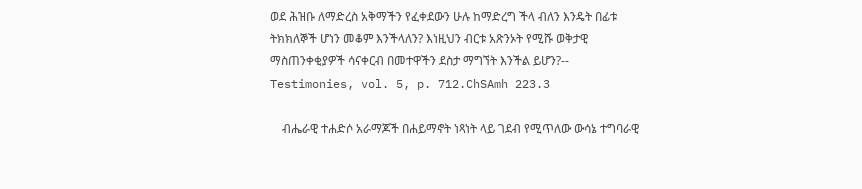ወደ ሕዝቡ ለማድረስ አቅማችን የፈቀደውን ሁሉ ከማድረግ ችላ ብለን እንዴት በፊቱ ትክክለኞች ሆነን መቆም እንችላለን? እነዚህን ብርቱ አጽንኦት የሚሹ ወቅታዊ ማስጠንቀቂያዎች ሳናቀርብ በመተዋችን ደስታ ማግኘት እንችል ይሆን?-- Testimonies, vol. 5, p. 712.ChSAmh 223.3

    ብሔራዊ ተሐድሶ አራማጆች በሐይማኖት ነጻነት ላይ ገደብ የሚጥለው ውሳኔ ተግባራዊ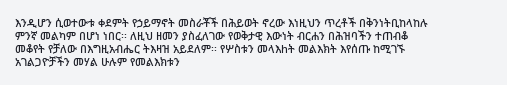እንዲሆን ሲወተውቱ ቀደምት የኃይማኖት መስራቾች በሕይወት ኖረው እነዚህን ጥረቶች በቅንነትቢከላከሉ ምንኛ መልካም በሆነ ነበር፡፡ ለዚህ ዘመን ያስፈለገው የወቅታዊ እውነት ብርሐን በሕዝባችን ተጠብቆ መቆየት የቻለው በእግዚአብሔር ትእዛዝ አይደለም፡፡ የሦስቱን መላእhት መልእክት እየሰጡ ከሚገኙ አገልጋዮቻችን መሃል ሁሉም የመልእክቱን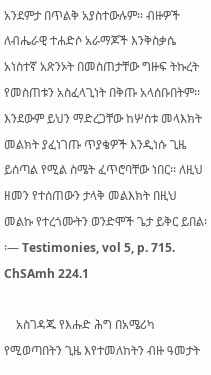አንደምታ በጥልቅ አያስተውሉም፡፡ ብዙዎች ለብሔራዊ ተሐድሶ አራማጆች እንቅስቃሴ አነስተኛ አጽንኦት በመስጠታቸው ግዙፍ ትኩረት የመስጠቱን አስፈላጊነት በቅጡ አላሰቡበትም፡፡ እንደውም ይህን ማድረጋቸው ከሦስቱ መላእክት መልክት ያፈነገጡ ጥያቄዎች እንዲነሱ ጊዜ ይሰጣል የሚል ስሜት ፈጥሮባቸው ነበር፡፡ ለዚህ ዘመን የተሰጠውን ታላቅ መልእክት በዚህ መልኩ የተረጎሙትን ወንድሞች ጌታ ይቅር ይበል፡፡— Testimonies, vol 5, p. 715. ChSAmh 224.1

    አስገዳጁ የእሑድ ሕግ በአሜሪካ የሚወጣበትን ጊዜ እየተመለከትን ብዙ ዓመታት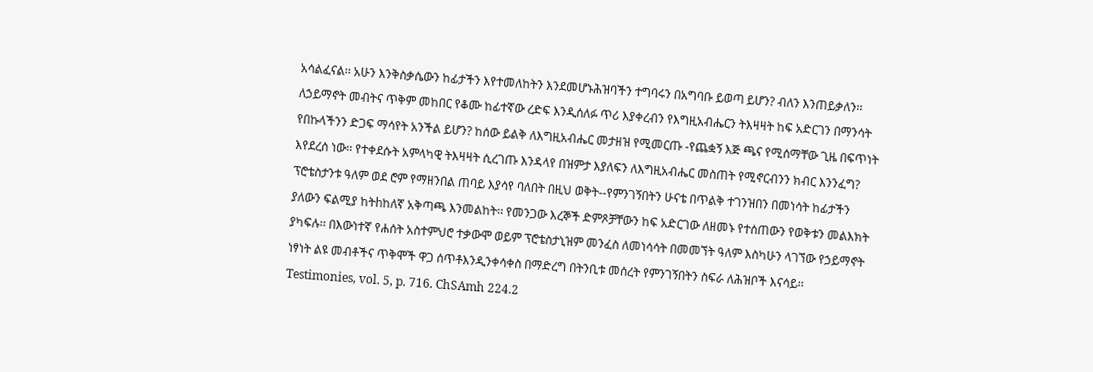አሳልፈናል፡፡ አሁን እንቅስቃሴውን ከፊታችን እየተመለከትን እንደመሆኑሕዝባችን ተግባሩን በአግባቡ ይወጣ ይሆን? ብለን እንጠይቃለን፡፡ ለኃይማኖት መብትና ጥቅም መከበር የቆሙ ከፊተኛው ረድፍ እንዲሰለፉ ጥሪ እያቀረብን የእግዚአብሔርን ትእዛዛት ከፍ አድርገን በማንሳት የበኩላችንን ድጋፍ ማሳየት አንችል ይሆን? ከሰው ይልቅ ለእግዚአብሔር መታዘዝ የሚመርጡ -የጨቋኝ እጅ ጫና የሚሰማቸው ጊዜ በፍጥነት እየደረሰ ነው፡፡ የተቀደሱት አምላካዊ ትእዛዛት ሲረገጡ እንዳላየ በዝምታ እያለፍን ለእግዚአብሔር መስጠት የሚኖርብንን ክብር እንንፈግ? ፕሮቴስታንቱ ዓለም ወደ ሮም የማዘንበል ጠባይ እያሳየ ባለበት በዚህ ወቅት--የምንገኝበትን ሁናቴ በጥልቅ ተገንዝበን በመነሳት ከፊታችን ያለውን ፍልሚያ ከትhከለኛ አቅጣጫ እንመልከት፡፡ የመንጋው እረኞች ድምጾቻቸውን ከፍ አድርገው ለዘመኑ የተሰጠውን የወቅቱን መልእክት ያካፍሉ፡፡ በእውነተኛ የሐሰት አስተምህሮ ተቃውሞ ወይም ፕሮቴስታኒዝም መንፈስ ለመነሳሳት በመመኘት ዓለም እስካሁን ላገኘው የኃይማኖት ነፃነት ልዩ መብቶችና ጥቅሞች ዋጋ ሰጥቶእንዲንቀሳቀስ በማድረግ በትንቢቱ መሰረት የምንገኝበትን ስፍራ ለሕዝቦች እናሳይ፡፡Testimonies, vol. 5, p. 716. ChSAmh 224.2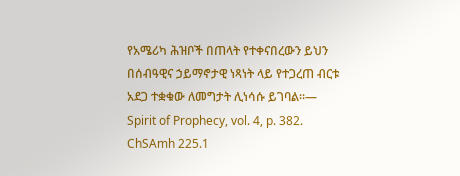የአሜሪካ ሕዝቦች በጠላት የተቀናበረውን ይህን በሰብዓዊና ኃይማኖታዊ ነጻነት ላይ የተጋረጠ ብርቱ አደጋ ተቋቁው ለመግታት ሊነሳሱ ይገባል፡፡— Spirit of Prophecy, vol. 4, p. 382. ChSAmh 225.1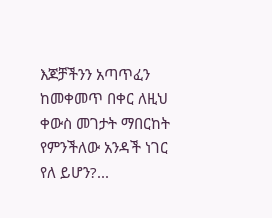እጆቻችንን አጣጥፈን ከመቀመጥ በቀር ለዚህ ቀውስ መገታት ማበርከት የምንችለው አንዳች ነገር የለ ይሆን?...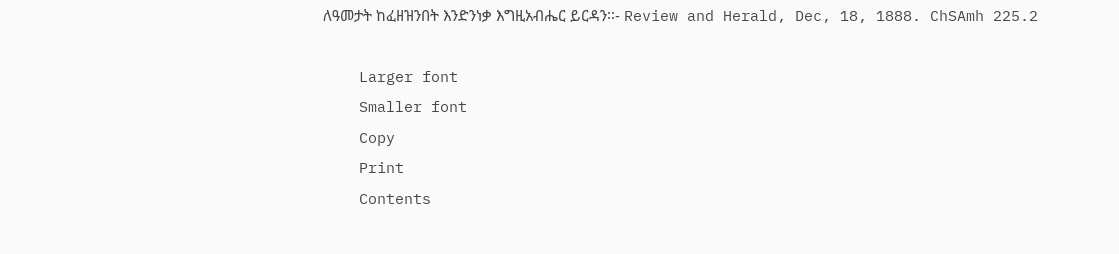ለዓመታት ከፈዘዝንበት እንድንነቃ እግዚአብሔር ይርዳን፡፡- Review and Herald, Dec, 18, 1888. ChSAmh 225.2

    Larger font
    Smaller font
    Copy
    Print
    Contents